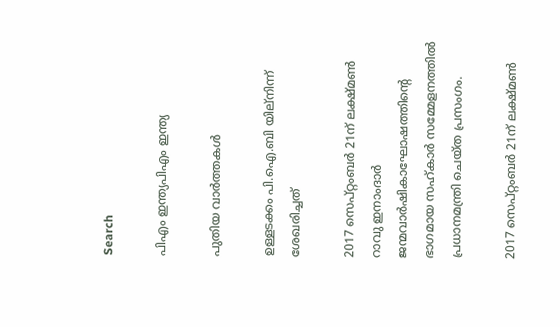Search

പിഎം ഇന്ത്യപിഎം ഇന്ത്യ

പുതിയ വാർത്തകൾ

ഉള്ളടക്കം പി.ഐ.ബി യില്നിന്ന് ശേഖരിച്ചത്

2017 സെപ്റ്റംബര്‍ 21ന് ലക്ഷ്മണ്‍ റാവു ഇനാംദാര്‍ ജന്മവാര്‍ഷികാഘോഷത്തിന്റെ ഭാഗമായ സഹ്കാര്‍ സമ്മേളനത്തില്‍ പ്രധാനമന്ത്രി ചെയ്ത പ്രസംഗം.

2017 സെപ്റ്റംബര്‍ 21ന് ലക്ഷ്മണ്‍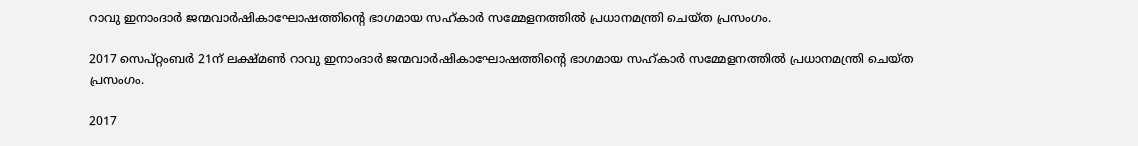റാവു ഇനാംദാര്‍ ജന്മവാര്‍ഷികാഘോഷത്തിന്റെ ഭാഗമായ സഹ്കാര്‍ സമ്മേളനത്തില്‍ പ്രധാനമന്ത്രി ചെയ്ത പ്രസംഗം.

2017 സെപ്റ്റംബര്‍ 21ന് ലക്ഷ്മണ്‍ റാവു ഇനാംദാര്‍ ജന്മവാര്‍ഷികാഘോഷത്തിന്റെ ഭാഗമായ സഹ്കാര്‍ സമ്മേളനത്തില്‍ പ്രധാനമന്ത്രി ചെയ്ത പ്രസംഗം.

2017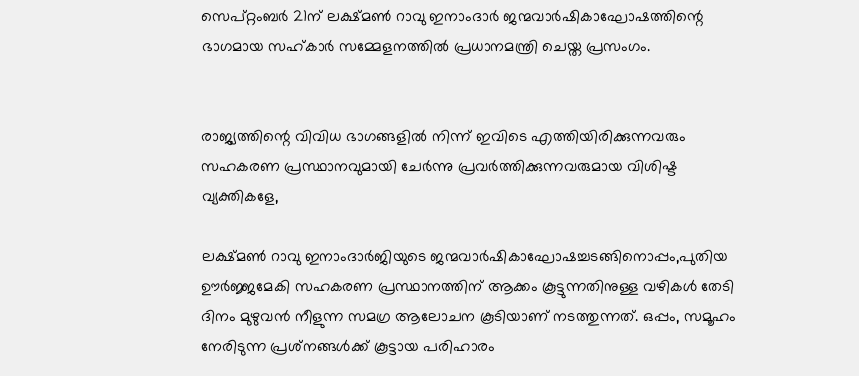സെപ്റ്റംബര്‍ 21ന് ലക്ഷ്മണ്‍ റാവു ഇനാംദാര്‍ ജന്മവാര്‍ഷികാഘോഷത്തിന്റെ ഭാഗമായ സഹ്കാര്‍ സമ്മേളനത്തില്‍ പ്രധാനമന്ത്രി ചെയ്ത പ്രസംഗം.


രാജ്യത്തിന്റെ വിവിധ ഭാഗങ്ങളില്‍ നിന്ന് ഇവിടെ എത്തിയിരിക്കുന്നവരും സഹകരണ പ്രസ്ഥാനവുമായി ചേര്‍ന്നു പ്രവര്‍ത്തിക്കുന്നവരുമായ വിശിഷ്ട വ്യക്തികളേ,

ലക്ഷ്മണ്‍ റാവു ഇനാംദാര്‍ജിയുടെ ജന്മവാര്‍ഷികാഘോഷച്ചടങ്ങിനൊപ്പം,പുതിയ ഊര്‍ജ്ജമേകി സഹകരണ പ്രസ്ഥാനത്തിന് ആക്കം കൂട്ടുന്നതിനുള്ള വഴികള്‍ തേടി ദിനം മുഴുവന്‍ നീളുന്ന സമഗ്ര ആലോചന കൂടിയാണ് നടത്തുന്നത്. ഒപ്പം, സമൂഹം നേരിടുന്ന പ്രശ്‌നങ്ങള്‍ക്ക് കൂട്ടായ പരിഹാരം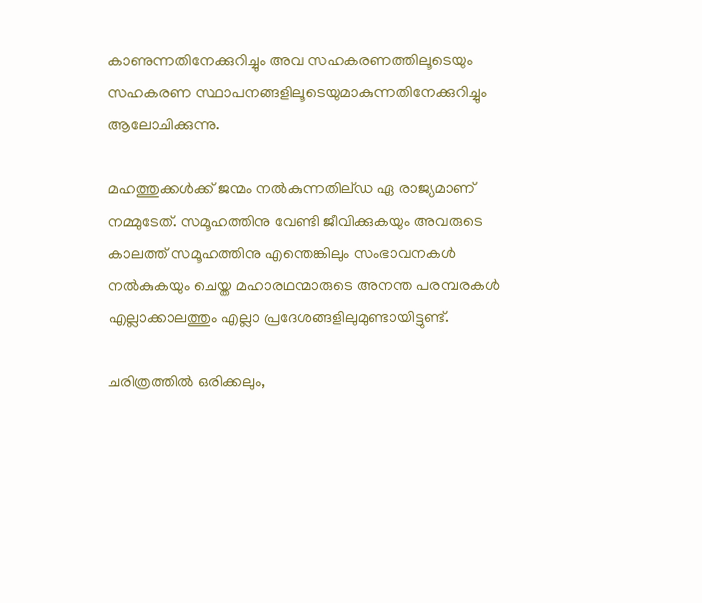കാണുന്നതിനേക്കുറിച്ചും അവ സഹകരണത്തിലൂടെയും സഹകരണ സ്ഥാപനങ്ങളിലൂടെയുമാകുന്നതിനേക്കുറിച്ചും ആലോചിക്കുന്നു.

മഹത്തുക്കള്‍ക്ക് ജന്മം നല്‍കുന്നതില്ഡ ഏ രാജ്യമാണ് നമ്മുടേത്. സമൂഹത്തിനു വേണ്ടി ജീവിക്കുകയും അവരുടെ കാലത്ത് സമൂഹത്തിനു എന്തെങ്കിലും സംഭാവനകള്‍ നല്‍കുകയും ചെയ്ത മഹാരഥന്മാരുടെ അനന്ത പരമ്പരകള്‍ എല്ലാക്കാലത്തും എല്ലാ പ്രദേശങ്ങളിലുമുണ്ടായിട്ടുണ്ട്.

ചരിത്രത്തില്‍ ഒരിക്കലും,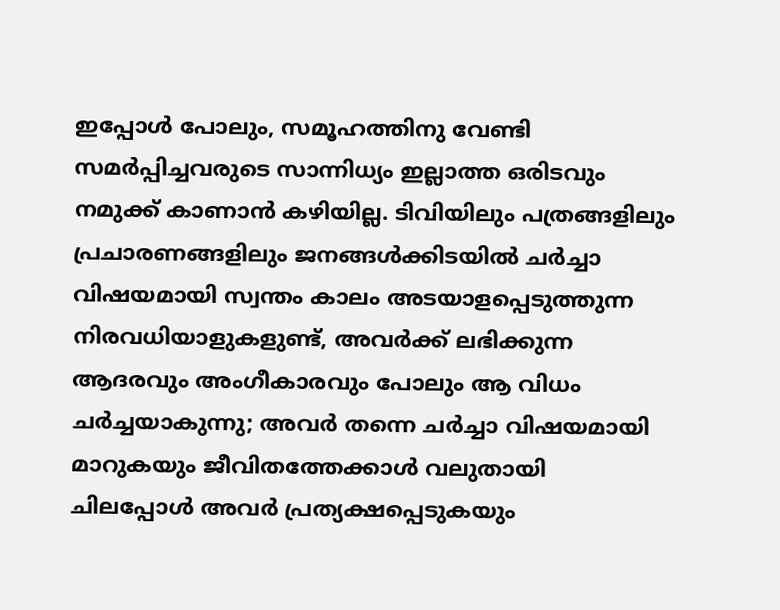ഇപ്പോള്‍ പോലും, സമൂഹത്തിനു വേണ്ടി സമര്‍പ്പിച്ചവരുടെ സാന്നിധ്യം ഇല്ലാത്ത ഒരിടവും നമുക്ക് കാണാന്‍ കഴിയില്ല. ടിവിയിലും പത്രങ്ങളിലും പ്രചാരണങ്ങളിലും ജനങ്ങള്‍ക്കിടയില്‍ ചര്‍ച്ചാ വിഷയമായി സ്വന്തം കാലം അടയാളപ്പെടുത്തുന്ന നിരവധിയാളുകളുണ്ട്, അവര്‍ക്ക് ലഭിക്കുന്ന ആദരവും അംഗീകാരവും പോലും ആ വിധം ചര്‍ച്ചയാകുന്നു; അവര്‍ തന്നെ ചര്‍ച്ചാ വിഷയമായി മാറുകയും ജീവിതത്തേക്കാള്‍ വലുതായി ചിലപ്പോള്‍ അവര്‍ പ്രത്യക്ഷപ്പെടുകയും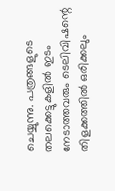ചെയ്യുന്നു. പത്രങ്ങളുടെ തലക്കെട്ടുകളില്‍ ഇടം നേടാത്തവരും ടെലിവിഷന്റെ തിളക്കത്തില്‍ ഒരിക്കലും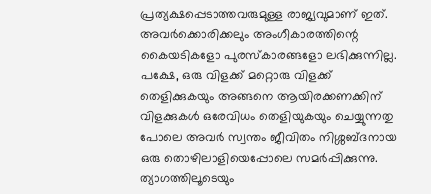പ്രത്യക്ഷപ്പെടാത്തവരുമുള്ള രാജ്യവുമാണ് ഇത്. അവര്‍ക്കൊരിക്കലും അംഗീകാരത്തിന്റെ കൈയടികളോ പുരസ്‌കാരങ്ങളോ ലഭിക്കുന്നില്ല. പക്ഷേ, ഒരു വിളക്ക് മറ്റൊരു വിളക്ക് തെളിക്കുകയും അങ്ങനെ ആയിരക്കണക്കിന് വിളക്കുകള്‍ ഒരേവിധം തെളിയുകയും ചെയ്യുന്നതു പോലെ അവര്‍ സ്വന്തം ജീവിതം നിശ്ശബ്ദനായ ഒരു തൊഴിലാളിയെപ്പോലെ സമര്‍പ്പിക്കുന്നു. ത്യാഗത്തിലൂടെയും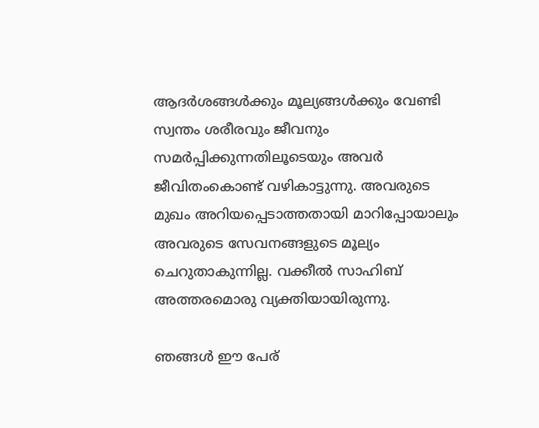ആദര്‍ശങ്ങള്‍ക്കും മൂല്യങ്ങള്‍ക്കും വേണ്ടി സ്വന്തം ശരീരവും ജീവനും സമര്‍പ്പിക്കുന്നതിലൂടെയും അവര്‍ ജീവിതംകൊണ്ട് വഴികാട്ടുന്നു. അവരുടെ മുഖം അറിയപ്പെടാത്തതായി മാറിപ്പോയാലും അവരുടെ സേവനങ്ങളുടെ മൂല്യം ചെറുതാകുന്നില്ല. വക്കീല്‍ സാഹിബ് അത്തരമൊരു വ്യക്തിയായിരുന്നു.

ഞങ്ങള്‍ ഈ പേര്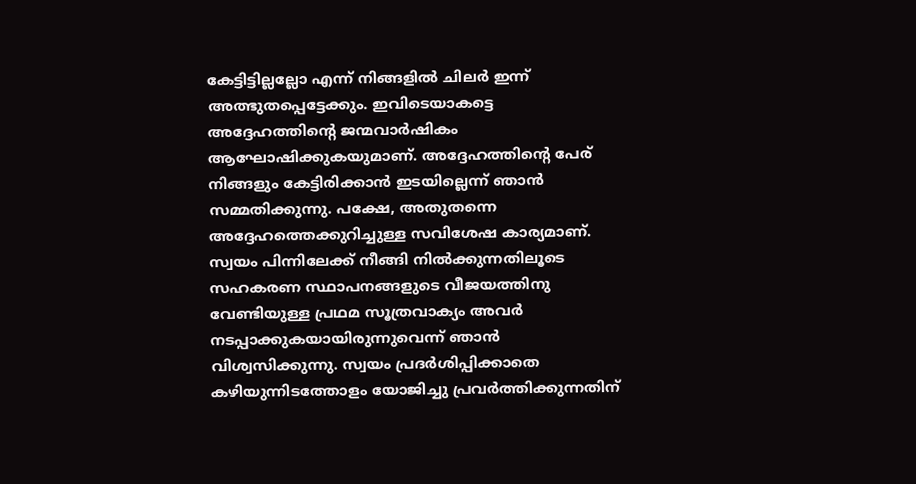കേട്ടിട്ടില്ലല്ലോ എന്ന് നിങ്ങളില്‍ ചിലര്‍ ഇന്ന് അത്ഭുതപ്പെട്ടേക്കും. ഇവിടെയാകട്ടെ അദ്ദേഹത്തിന്റെ ജന്മവാര്‍ഷികം ആഘോഷിക്കുകയുമാണ്. അദ്ദേഹത്തിന്റെ പേര് നിങ്ങളും കേട്ടിരിക്കാന്‍ ഇടയില്ലെന്ന് ഞാന്‍ സമ്മതിക്കുന്നു. പക്ഷേ, അതുതന്നെ അദ്ദേഹത്തെക്കുറിച്ചുള്ള സവിശേഷ കാര്യമാണ്. സ്വയം പിന്നിലേക്ക് നീങ്ങി നില്‍ക്കുന്നതിലൂടെ സഹകരണ സ്ഥാപനങ്ങളുടെ വീജയത്തിനു വേണ്ടിയുള്ള പ്രഥമ സൂത്രവാക്യം അവര്‍ നടപ്പാക്കുകയായിരുന്നുവെന്ന് ഞാന്‍ വിശ്വസിക്കുന്നു. സ്വയം പ്രദര്‍ശിപ്പിക്കാതെ കഴിയുന്നിടത്തോളം യോജിച്ചു പ്രവര്‍ത്തിക്കുന്നതിന്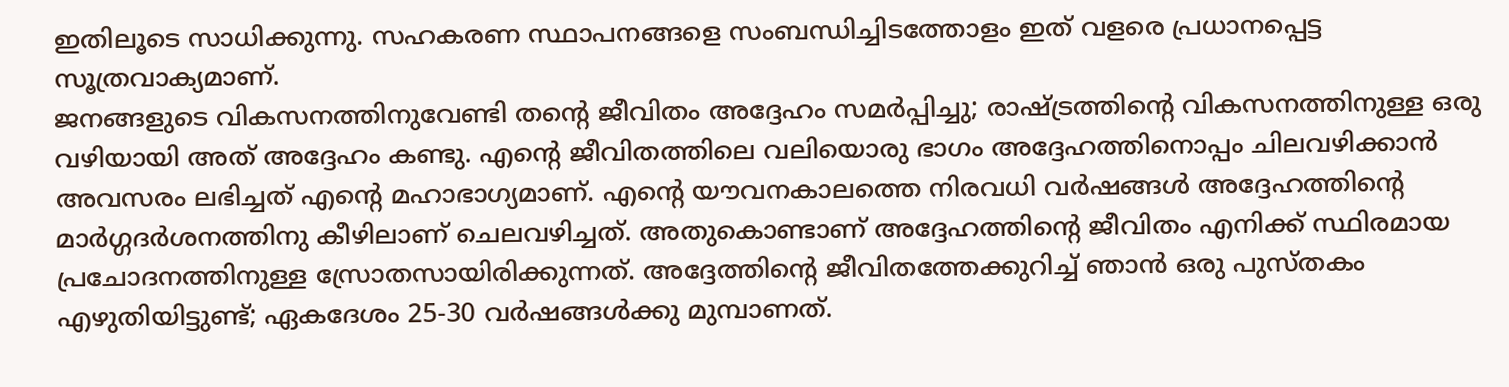ഇതിലൂടെ സാധിക്കുന്നു. സഹകരണ സ്ഥാപനങ്ങളെ സംബന്ധിച്ചിടത്തോളം ഇത് വളരെ പ്രധാനപ്പെട്ട സൂത്രവാക്യമാണ്.
ജനങ്ങളുടെ വികസനത്തിനുവേണ്ടി തന്റെ ജീവിതം അദ്ദേഹം സമര്‍പ്പിച്ചു; രാഷ്ട്രത്തിന്റെ വികസനത്തിനുള്ള ഒരു വഴിയായി അത് അദ്ദേഹം കണ്ടു. എന്റെ ജീവിതത്തിലെ വലിയൊരു ഭാഗം അദ്ദേഹത്തിനൊപ്പം ചിലവഴിക്കാന്‍ അവസരം ലഭിച്ചത് എന്റെ മഹാഭാഗ്യമാണ്. എന്റെ യൗവനകാലത്തെ നിരവധി വര്‍ഷങ്ങള്‍ അദ്ദേഹത്തിന്റെ മാര്‍ഗ്ഗദര്‍ശനത്തിനു കീഴിലാണ് ചെലവഴിച്ചത്. അതുകൊണ്ടാണ് അദ്ദേഹത്തിന്റെ ജീവിതം എനിക്ക് സ്ഥിരമായ പ്രചോദനത്തിനുള്ള സ്രോതസായിരിക്കുന്നത്. അദ്ദേത്തിന്റെ ജീവിതത്തേക്കുറിച്ച് ഞാന്‍ ഒരു പുസ്തകം എഴുതിയിട്ടുണ്ട്; ഏകദേശം 25-30 വര്‍ഷങ്ങള്‍ക്കു മുമ്പാണത്.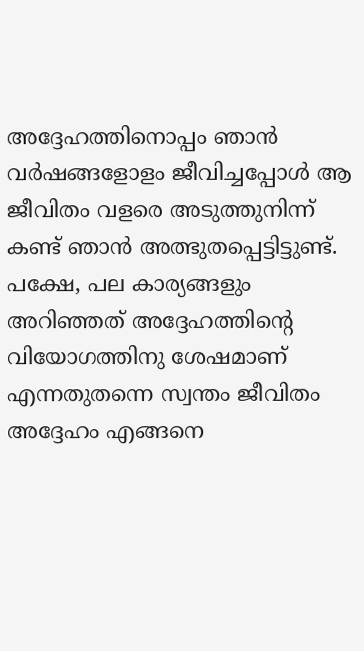അദ്ദേഹത്തിനൊപ്പം ഞാന്‍ വര്‍ഷങ്ങളോളം ജീവിച്ചപ്പോള്‍ ആ ജീവിതം വളരെ അടുത്തുനിന്ന് കണ്ട് ഞാന്‍ അത്ഭുതപ്പെട്ടിട്ടുണ്ട്. പക്ഷേ, പല കാര്യങ്ങളും അറിഞ്ഞത് അദ്ദേഹത്തിന്റെ വിയോഗത്തിനു ശേഷമാണ് എന്നതുതന്നെ സ്വന്തം ജീവിതം അദ്ദേഹം എങ്ങനെ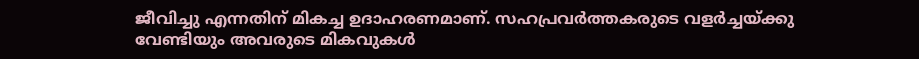ജീവിച്ചു എന്നതിന് മികച്ച ഉദാഹരണമാണ്. സഹപ്രവര്‍ത്തകരുടെ വളര്‍ച്ചയ്ക്കു വേണ്ടിയും അവരുടെ മികവുകള്‍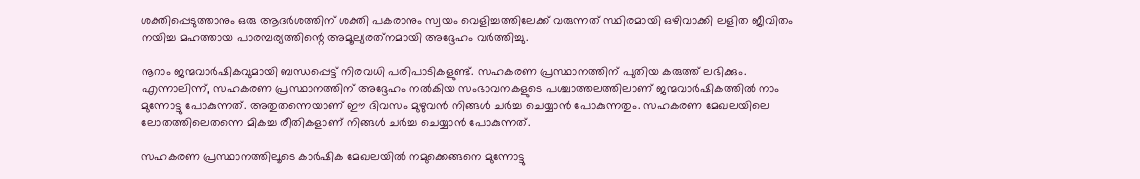ശക്തിപ്പെടുത്താനും ഒരു ആദര്‍ശത്തിന് ശക്തി പകരാനും സ്വയം വെളിച്ചത്തിലേക്ക് വരുന്നത് സ്ഥിരമായി ഒഴിവാക്കി ലളിത ജീവിതം നയിച്ച മഹത്തായ പാരമ്പര്യത്തിന്റെ അമൂല്യരത്‌നമായി അദ്ദേഹം വര്‍ത്തിച്ചു.

നൂറാം ജന്മവാര്‍ഷികവുമായി ബന്ധപ്പെട്ട് നിരവധി പരിപാടികളുണ്ട്. സഹകരണ പ്രസ്ഥാനത്തിന് പുതിയ കരുത്ത് ലഭിക്കും. എന്നാലിന്ന്, സഹകരണ പ്രസ്ഥാനത്തിന് അദ്ദേഹം നല്‍കിയ സംഭാവനകളുടെ പശ്ചാത്തലത്തിലാണ് ജന്മവാര്‍ഷികത്തില്‍ നാം മുന്നോട്ടു പോകുന്നത്. അതുതന്നെയാണ് ഈ ദിവസം മുഴുവന്‍ നിങ്ങള്‍ ചര്‍ച്ച ചെയ്യാന്‍ പോകുന്നതും. സഹകരണ മേഖലയിലെ ലോതത്തിലെതന്നെ മികച്ച രീതികളാണ് നിങ്ങള്‍ ചര്‍ച്ച ചെയ്യാന്‍ പോകുന്നത്.

സഹകരണ പ്രസ്ഥാനത്തിലൂടെ കാര്‍ഷിക മേഖലയില്‍ നമുക്കെങ്ങനെ മുന്നോട്ടു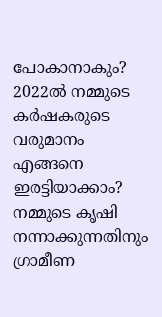പോകാനാകും? 2022ല്‍ നമ്മുടെ കര്‍ഷകരുടെ വരുമാനം എങ്ങനെ ഇരട്ടിയാക്കാം? നമ്മുടെ കൃഷി നന്നാക്കുന്നതിനും ഗ്രാമീണ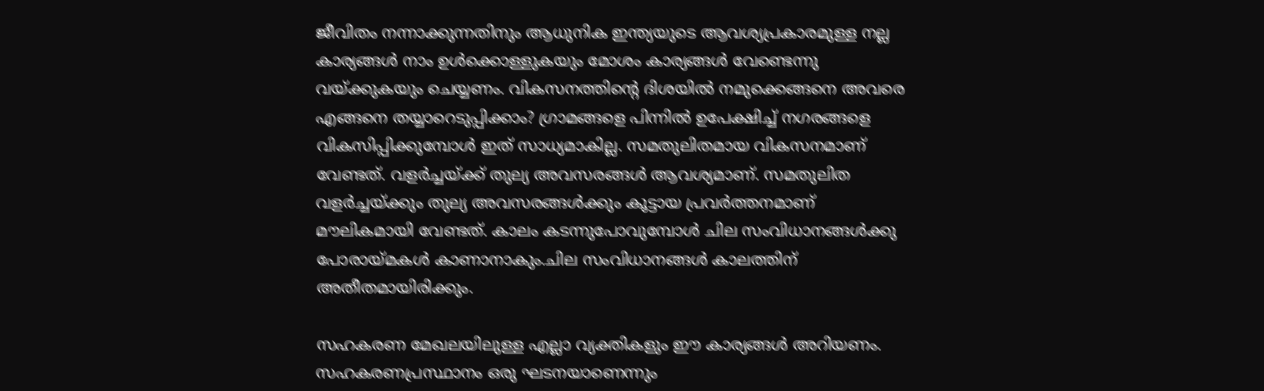ജീവിതം നന്നാക്കുന്നതിനും ആധുനിക ഇന്ത്യയുടെ ആവശ്യപ്രകാരമുള്ള നല്ല കാര്യങ്ങള്‍ നാം ഉള്‍ക്കൊള്ളുകയും മോശം കാര്യങ്ങള്‍ വേണ്ടെന്നു വയ്ക്കുകയും ചെയ്യണം. വികസനത്തിന്റെ ദിശയില്‍ നമുക്കെങ്ങനെ അവരെ എങ്ങനെ തയ്യാറെടുപ്പിക്കാം? ഗ്രാമങ്ങളെ പിന്നില്‍ ഉപേക്ഷിച്ച് നഗരങ്ങളെ വികസിപ്പിക്കുമ്പോള്‍ ഇത് സാധ്യമാകില്ല. സമതുലിതമായ വികസനമാണ് വേണ്ടത്. വളര്‍ച്ചയ്ക്ക് തുല്യ അവസരങ്ങള്‍ ആവശ്യമാണ്. സമതുലിത വളര്‍ച്ചയ്ക്കും തുല്യ അവസരങ്ങള്‍ക്കും കൂട്ടായ പ്രവര്‍ത്തനമാണ് മൗലികമായി വേണ്ടത്. കാലം കടന്നുപോവുമ്പോള്‍ ചില സംവിധാനങ്ങള്‍ക്കു പോരായ്മകള്‍ കാണാനാകും.ചില സംവിധാനങ്ങള്‍ കാലത്തിന് അതീതമായിരിക്കും.

സഹകരണ മേഖലയിലുള്ള എല്ലാ വ്യക്തികളും ഈ കാര്യങ്ങള്‍ അറിയണം. സഹകരണപ്രസ്ഥാനം ഒരു ഘടനയാണെന്നും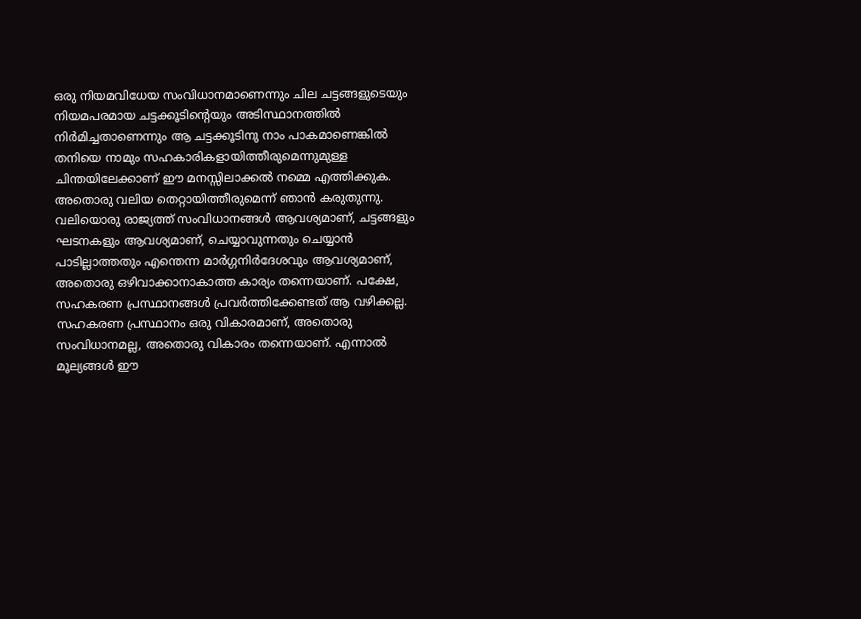ഒരു നിയമവിധേയ സംവിധാനമാണെന്നും ചില ചട്ടങ്ങളുടെയും നിയമപരമായ ചട്ടക്കൂടിന്റെയും അടിസ്ഥാനത്തില്‍ നിര്‍മിച്ചതാണെന്നും ആ ചട്ടക്കൂടിനു നാം പാകമാണെങ്കില്‍ തനിയെ നാമും സഹകാരികളായിത്തീരുമെന്നുമുള്ള ചിന്തയിലേക്കാണ് ഈ മനസ്സിലാക്കല്‍ നമ്മെ എത്തിക്കുക. അതൊരു വലിയ തെറ്റായിത്തീരുമെന്ന് ഞാന്‍ കരുതുന്നു.
വലിയൊരു രാജ്യത്ത് സംവിധാനങ്ങള്‍ ആവശ്യമാണ്, ചട്ടങ്ങളും ഘടനകളും ആവശ്യമാണ്, ചെയ്യാവുന്നതും ചെയ്യാന്‍ പാടില്ലാത്തതും എന്തെന്ന മാര്‍ഗ്ഗനിര്‍ദേശവും ആവശ്യമാണ്, അതൊരു ഒഴിവാക്കാനാകാത്ത കാര്യം തന്നെയാണ്. പക്ഷേ, സഹകരണ പ്രസ്ഥാനങ്ങള്‍ പ്രവര്‍ത്തിക്കേണ്ടത് ആ വഴിക്കല്ല. സഹകരണ പ്രസ്ഥാനം ഒരു വികാരമാണ്, അതൊരു സംവിധാനമല്ല, അതൊരു വികാരം തന്നെയാണ്. എന്നാല്‍ മൂല്യങ്ങള്‍ ഈ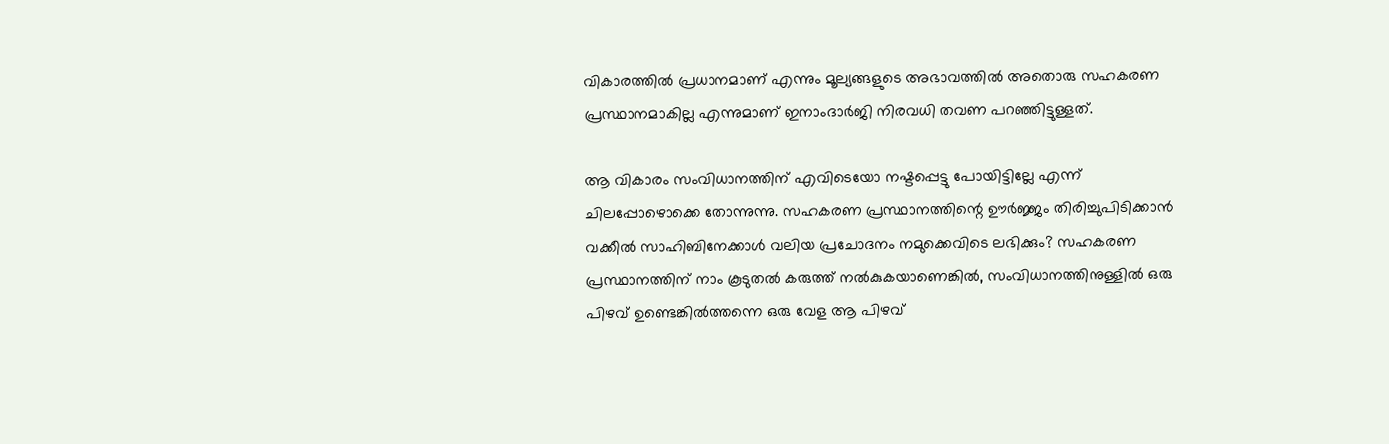വികാരത്തില്‍ പ്രധാനമാണ് എന്നും മൂല്യങ്ങളുടെ അഭാവത്തില്‍ അതൊരു സഹകരണ പ്രസ്ഥാനമാകില്ല എന്നുമാണ് ഇനാംദാര്‍ജി നിരവധി തവണ പറഞ്ഞിട്ടുള്ളത്.

ആ വികാരം സംവിധാനത്തിന് എവിടെയോ നഷ്ടപ്പെട്ടു പോയിട്ടില്ലേ എന്ന് ചിലപ്പോഴൊക്കെ തോന്നുന്നു. സഹകരണ പ്രസ്ഥാനത്തിന്റെ ഊര്‍ജ്ജം തിരിച്ചുപിടിക്കാന്‍ വക്കീല്‍ സാഹിബിനേക്കാള്‍ വലിയ പ്രചോദനം നമുക്കെവിടെ ലഭിക്കും? സഹകരണ പ്രസ്ഥാനത്തിന് നാം കൂടുതല്‍ കരുത്ത് നല്‍കുകയാണെങ്കില്‍, സംവിധാനത്തിനുള്ളില്‍ ഒരു പിഴവ് ഉണ്ടെങ്കില്‍ത്തന്നെ ഒരു വേള ആ പിഴവ്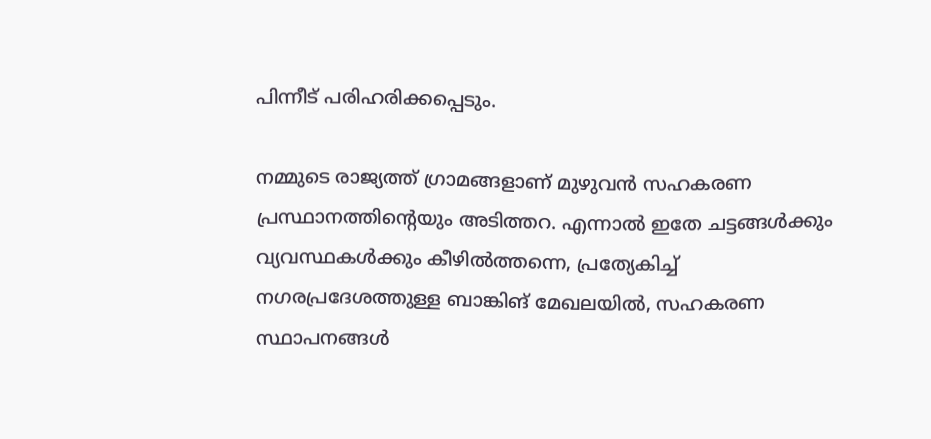പിന്നീട് പരിഹരിക്കപ്പെടും.

നമ്മുടെ രാജ്യത്ത് ഗ്രാമങ്ങളാണ് മുഴുവന്‍ സഹകരണ പ്രസ്ഥാനത്തിന്റെയും അടിത്തറ. എന്നാല്‍ ഇതേ ചട്ടങ്ങള്‍ക്കും വ്യവസ്ഥകള്‍ക്കും കീഴില്‍ത്തന്നെ, പ്രത്യേകിച്ച് നഗരപ്രദേശത്തുള്ള ബാങ്കിങ് മേഖലയില്‍, സഹകരണ സ്ഥാപനങ്ങള്‍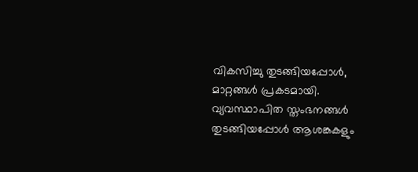വികസിച്ചു തുടങ്ങിയപ്പോള്‍, മാറ്റങ്ങള്‍ പ്രകടമായി. വ്യവസ്ഥാപിത സ്തംഭനങ്ങള്‍ തുടങ്ങിയപ്പോള്‍ ആശങ്കകളും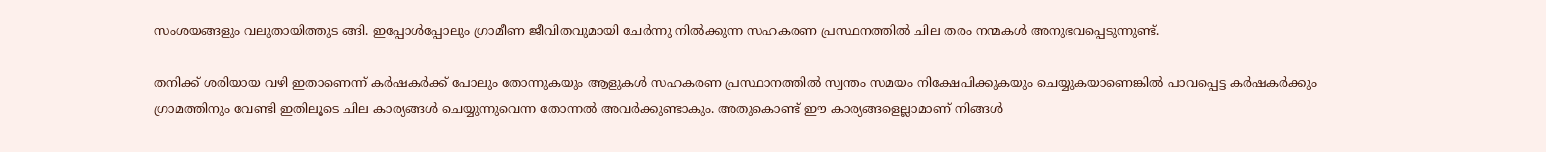സംശയങ്ങളും വലുതായിത്തുട ങ്ങി. ഇപ്പോള്‍പ്പോലും ഗ്രാമീണ ജീവിതവുമായി ചേര്‍ന്നു നില്‍ക്കുന്ന സഹകരണ പ്രസ്ഥനത്തില്‍ ചില തരം നന്മകള്‍ അനുഭവപ്പെടുന്നുണ്ട്.

തനിക്ക് ശരിയായ വഴി ഇതാണെന്ന് കര്‍ഷകര്‍ക്ക് പോലും തോന്നുകയും ആളുകള്‍ സഹകരണ പ്രസ്ഥാനത്തില്‍ സ്വന്തം സമയം നിക്ഷേപിക്കുകയും ചെയ്യുകയാണെങ്കില്‍ പാവപ്പെട്ട കര്‍ഷകര്‍ക്കും ഗ്രാമത്തിനും വേണ്ടി ഇതിലൂടെ ചില കാര്യങ്ങള്‍ ചെയ്യുന്നുവെന്ന തോന്നല്‍ അവര്‍ക്കുണ്ടാകും. അതുകൊണ്ട് ഈ കാര്യങ്ങളെല്ലാമാണ് നിങ്ങള്‍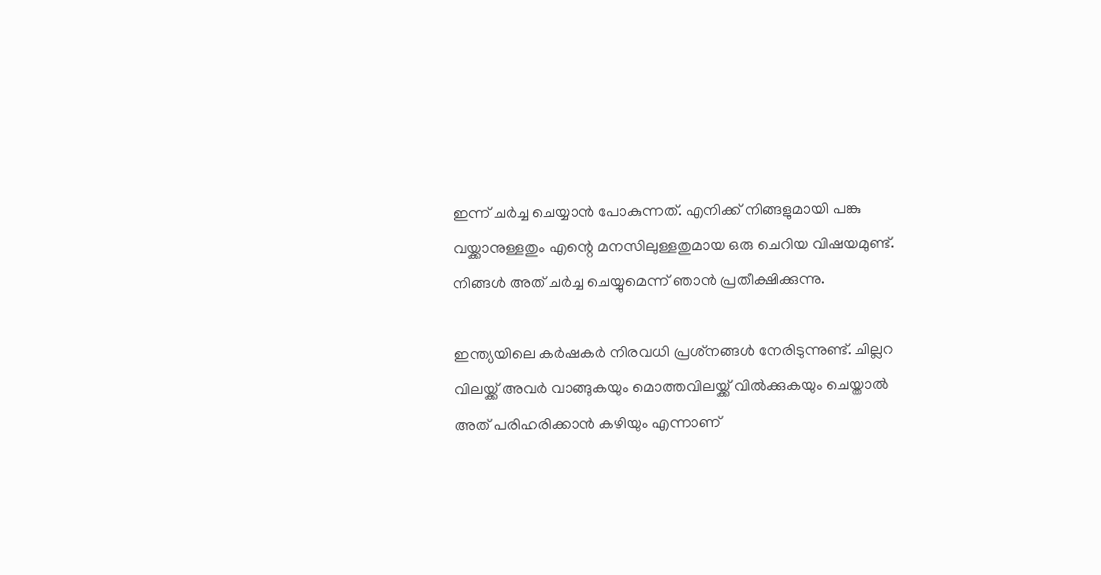ഇന്ന് ചര്‍ച്ച ചെയ്യാന്‍ പോകുന്നത്. എനിക്ക് നിങ്ങളുമായി പങ്കു വയ്ക്കാനുള്ളതും എന്റെ മനസിലുള്ളതുമായ ഒരു ചെറിയ വിഷയമുണ്ട്. നിങ്ങള്‍ അത് ചര്‍ച്ച ചെയ്യുമെന്ന് ഞാന്‍ പ്രതീക്ഷിക്കുന്നു.

ഇന്ത്യയിലെ കര്‍ഷകര്‍ നിരവധി പ്രശ്‌നങ്ങള്‍ നേരിടുന്നുണ്ട്. ചില്ലറ വിലയ്ക്ക് അവര്‍ വാങ്ങുകയും മൊത്തവിലയ്ക്ക് വില്‍ക്കുകയും ചെയ്താല്‍ അത് പരിഹരിക്കാന്‍ കഴിയും എന്നാണ്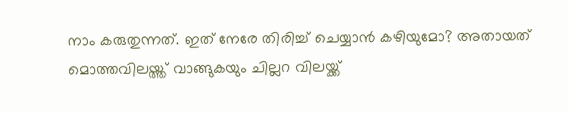നാം കരുതുന്നത്. ഇത് നേരേ തിരിച്ച് ചെയ്യാന്‍ കഴിയുമോ? അതായത് മൊത്തവിലയ്ത്ത് വാങ്ങുകയും ചില്ലറ വിലയ്ക്ക്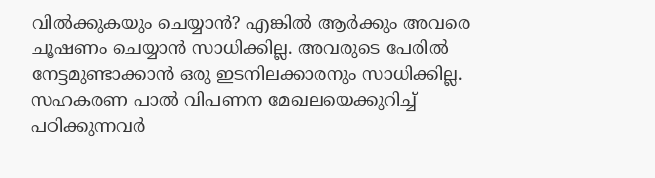വില്‍ക്കുകയും ചെയ്യാന്‍? എങ്കില്‍ ആര്‍ക്കും അവരെ ചൂഷണം ചെയ്യാന്‍ സാധിക്കില്ല. അവരുടെ പേരില്‍ നേട്ടമുണ്ടാക്കാന്‍ ഒരു ഇടനിലക്കാരനും സാധിക്കില്ല. സഹകരണ പാല്‍ വിപണന മേഖലയെക്കുറിച്ച് പഠിക്കുന്നവര്‍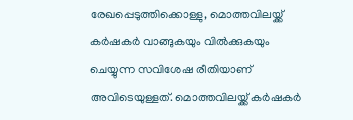രേഖപ്പെടുത്തിക്കൊള്ളു, മൊത്തവിലയ്ക്ക് കര്‍ഷകര്‍ വാങ്ങുകയും വില്‍ക്കുകയും ചെയ്യുന്ന സവിശേഷ രീതിയാണ് അവിടെയുള്ളത്. മൊത്തവിലയ്ക്ക് കര്‍ഷകര്‍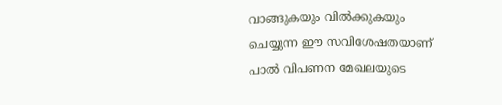വാങ്ങുകയും വില്‍ക്കുകയും ചെയ്യുന്ന ഈ സവിശേഷതയാണ് പാല്‍ വിപണന മേഖലയുടെ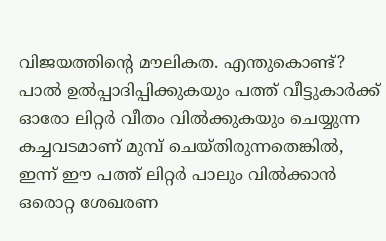വിജയത്തിന്റെ മൗലികത. എന്തുകൊണ്ട്? പാല്‍ ഉല്‍പ്പാദിപ്പിക്കുകയും പത്ത് വീട്ടുകാര്‍ക്ക് ഓരോ ലിറ്റര്‍ വീതം വില്‍ക്കുകയും ചെയ്യുന്ന കച്ചവടമാണ് മുമ്പ് ചെയ്തിരുന്നതെങ്കില്‍, ഇന്ന് ഈ പത്ത് ലിറ്റര്‍ പാലും വില്‍ക്കാന്‍ ഒരൊറ്റ ശേഖരണ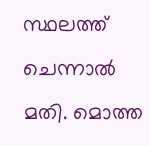സ്ഥലത്ത് ചെന്നാല്‍ മതി. മൊത്ത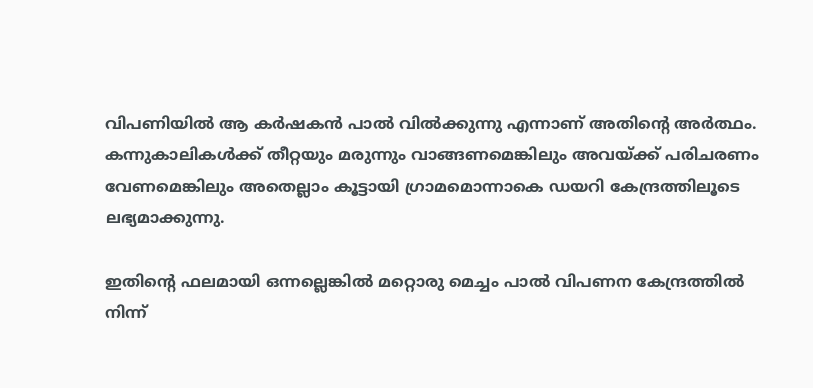വിപണിയില്‍ ആ കര്‍ഷകന്‍ പാല്‍ വില്‍ക്കുന്നു എന്നാണ് അതിന്റെ അര്‍ത്ഥം. കന്നുകാലികള്‍ക്ക് തീറ്റയും മരുന്നും വാങ്ങണമെങ്കിലും അവയ്ക്ക് പരിചരണം വേണമെങ്കിലും അതെല്ലാം കൂട്ടായി ഗ്രാമമൊന്നാകെ ഡയറി കേന്ദ്രത്തിലൂടെ ലഭ്യമാക്കുന്നു.

ഇതിന്റെ ഫലമായി ഒന്നല്ലെങ്കില്‍ മറ്റൊരു മെച്ചം പാല്‍ വിപണന കേന്ദ്രത്തില്‍ നിന്ന്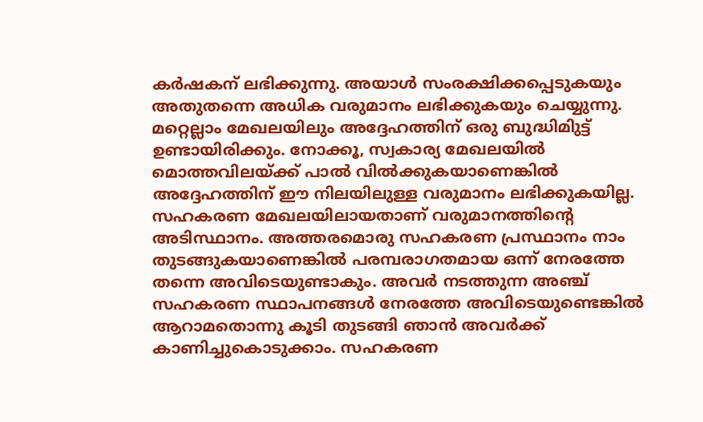കര്‍ഷകന് ലഭിക്കുന്നു. അയാള്‍ സംരക്ഷിക്കപ്പെടുകയും അതുതന്നെ അധിക വരുമാനം ലഭിക്കുകയും ചെയ്യുന്നു. മറ്റെല്ലാം മേഖലയിലും അദ്ദേഹത്തിന് ഒരു ബുദ്ധിമിുട്ട് ഉണ്ടായിരിക്കും. നോക്കൂ, സ്വകാര്യ മേഖലയില്‍ മൊത്തവിലയ്ക്ക് പാല്‍ വില്‍ക്കുകയാണെങ്കില്‍ അദ്ദേഹത്തിന് ഈ നിലയിലുള്ള വരുമാനം ലഭിക്കുകയില്ല. സഹകരണ മേഖലയിലായതാണ് വരുമാനത്തിന്റെ അടിസ്ഥാനം. അത്തരമൊരു സഹകരണ പ്രസ്ഥാനം നാം തുടങ്ങുകയാണെങ്കില്‍ പരമ്പരാഗതമായ ഒന്ന് നേരത്തേ തന്നെ അവിടെയുണ്ടാകും. അവര്‍ നടത്തുന്ന അഞ്ച് സഹകരണ സ്ഥാപനങ്ങള്‍ നേരത്തേ അവിടെയുണ്ടെങ്കില്‍ ആറാമതൊന്നു കൂടി തുടങ്ങി ഞാന്‍ അവര്‍ക്ക് കാണിച്ചുകൊടുക്കാം. സഹകരണ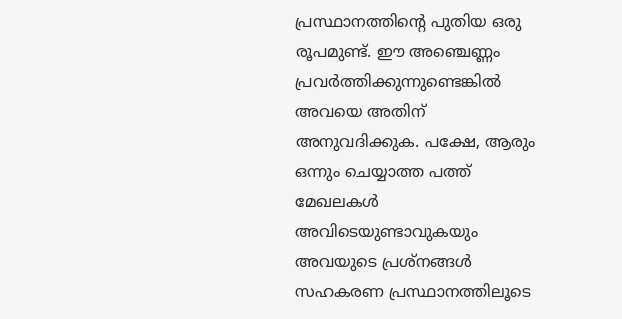പ്രസ്ഥാനത്തിന്റെ പുതിയ ഒരു രൂപമുണ്ട്. ഈ അഞ്ചെണ്ണം പ്രവര്‍ത്തിക്കുന്നുണ്ടെങ്കില്‍ അവയെ അതിന് അനുവദിക്കുക. പക്ഷേ, ആരും ഒന്നും ചെയ്യാത്ത പത്ത് മേഖലകള്‍ അവിടെയുണ്ടാവുകയും അവയുടെ പ്രശ്‌നങ്ങള്‍ സഹകരണ പ്രസ്ഥാനത്തിലൂടെ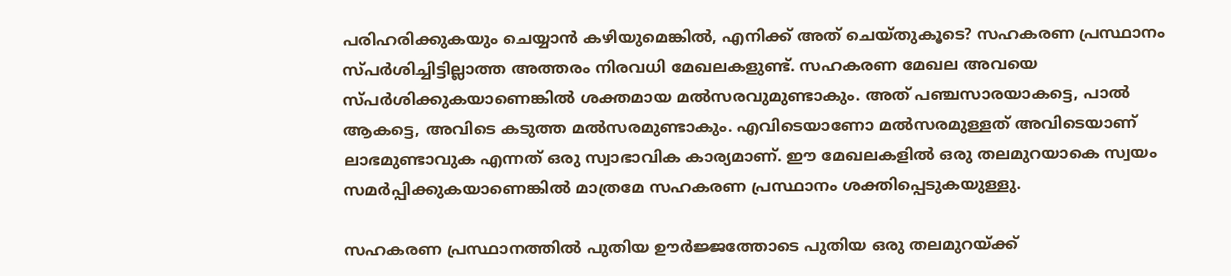പരിഹരിക്കുകയും ചെയ്യാന്‍ കഴിയുമെങ്കില്‍, എനിക്ക് അത് ചെയ്തുകൂടെ? സഹകരണ പ്രസ്ഥാനം സ്പര്‍ശിച്ചിട്ടില്ലാത്ത അത്തരം നിരവധി മേഖലകളുണ്ട്. സഹകരണ മേഖല അവയെ സ്പര്‍ശിക്കുകയാണെങ്കില്‍ ശക്തമായ മല്‍സരവുമുണ്ടാകും. അത് പഞ്ചസാരയാകട്ടെ, പാല്‍ ആകട്ടെ, അവിടെ കടുത്ത മല്‍സരമുണ്ടാകും. എവിടെയാണോ മല്‍സരമുള്ളത് അവിടെയാണ് ലാഭമുണ്ടാവുക എന്നത് ഒരു സ്വാഭാവിക കാര്യമാണ്. ഈ മേഖലകളില്‍ ഒരു തലമുറയാകെ സ്വയം സമര്‍പ്പിക്കുകയാണെങ്കില്‍ മാത്രമേ സഹകരണ പ്രസ്ഥാനം ശക്തിപ്പെടുകയുള്ളു.

സഹകരണ പ്രസ്ഥാനത്തില്‍ പുതിയ ഊര്‍ജ്ജത്തോടെ പുതിയ ഒരു തലമുറയ്ക്ക്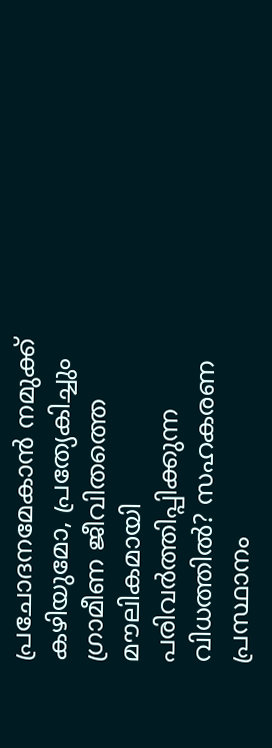പ്രചോദനമേകാന്‍ നമുക്ക് കഴിയുമോ, പ്രത്യേകിച്ചും ഗ്രാമീണ ജീവിതത്തെ മൗലികമായി പരിവര്‍ത്തിപ്പിക്കുന്ന വിധത്തില്‍? സഹകരണ പ്രസ്ഥാനം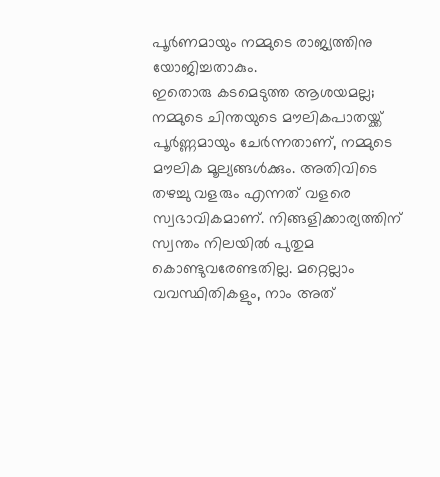പൂര്‍ണമായും നമ്മുടെ രാജ്യത്തിനു യോജിച്ചതാകും.
ഇതൊരു കടമെടുത്ത ആശയമല്ല; നമ്മുടെ ചിന്തയുടെ മൗലികപാതയ്ക്ക് പൂര്‍ണ്ണമായും ചേര്‍ന്നതാണ്, നമ്മുടെ മൗലിക മൂല്യങ്ങള്‍ക്കും. അതിവിടെ തഴച്ചു വളരും എന്നത് വളരെ സ്വഭാവികമാണ്. നിങ്ങളിക്കാര്യത്തിന് സ്വന്തം നിലയില്‍ പുതുമ കൊണ്ടുവരേണ്ടതില്ല. മറ്റെല്ലാം വവസ്ഥിതികളും, നാം അത്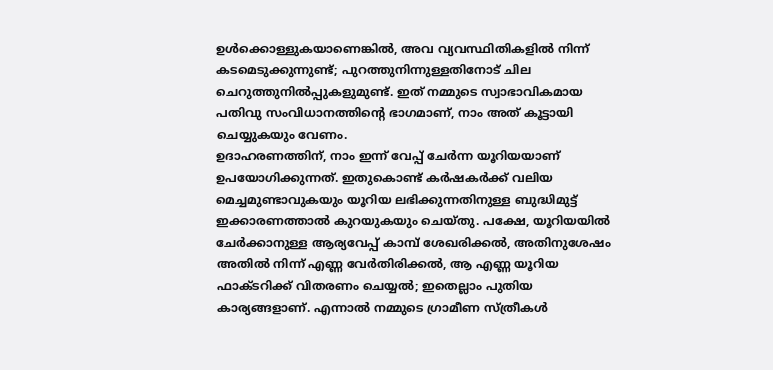ഉള്‍ക്കൊള്ളുകയാണെങ്കില്‍, അവ വ്യവസ്ഥിതികളില്‍ നിന്ന് കടമെടുക്കുന്നുണ്ട്; പുറത്തുനിന്നുള്ളതിനോട് ചില ചെറുത്തുനില്‍പ്പുകളുമുണ്ട്. ഇത് നമ്മുടെ സ്വാഭാവികമായ പതിവു സംവിധാനത്തിന്റെ ഭാഗമാണ്, നാം അത് കൂട്ടായി ചെയ്യുകയും വേണം.
ഉദാഹരണത്തിന്, നാം ഇന്ന് വേപ്പ് ചേര്‍ന്ന യൂറിയയാണ് ഉപയോഗിക്കുന്നത്. ഇതുകൊണ്ട് കര്‍ഷകര്‍ക്ക് വലിയ മെച്ചമുണ്ടാവുകയും യൂറിയ ലഭിക്കുന്നതിനുള്ള ബുദ്ധിമുട്ട് ഇക്കാരണത്താല്‍ കുറയുകയും ചെയ്തു. പക്ഷേ, യൂറിയയില്‍ ചേര്‍ക്കാനുള്ള ആര്യവേപ്പ് കാമ്പ് ശേഖരിക്കല്‍, അതിനുശേഷം അതില്‍ നിന്ന് എണ്ണ വേര്‍തിരിക്കല്‍, ആ എണ്ണ യൂറിയ ഫാക്ടറിക്ക് വിതരണം ചെയ്യല്‍; ഇതെല്ലാം പുതിയ കാര്യങ്ങളാണ്. എന്നാല്‍ നമ്മുടെ ഗ്രാമീണ സ്ത്രീകള്‍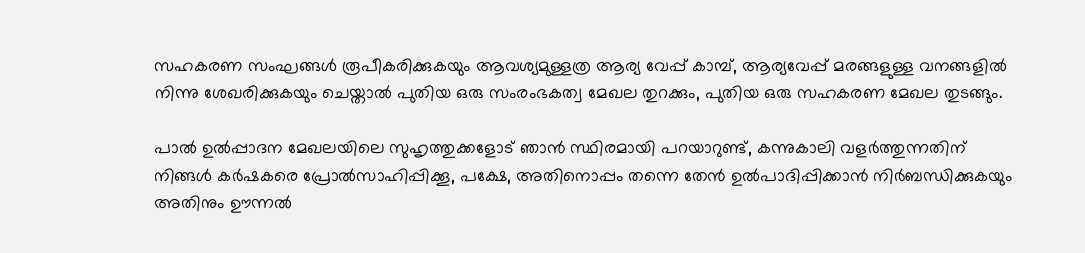സഹകരണ സംഘങ്ങള്‍ രൂപീകരിക്കുകയും ആവശ്യമുള്ളത്ര ആര്യ വേപ്പ് കാമ്പ്, ആര്യവേപ്പ് മരങ്ങളുള്ള വനങ്ങളില്‍ നിന്നു ശേഖരിക്കുകയും ചെയ്താല്‍ പുതിയ ഒരു സംരംഭകത്വ മേഖല തുറക്കും, പുതിയ ഒരു സഹകരണ മേഖല തുടങ്ങും.

പാല്‍ ഉല്‍പ്പാദന മേഖലയിലെ സുഹൃത്തുക്കളോട് ഞാന്‍ സ്ഥിരമായി പറയാറുണ്ട്, കന്നുകാലി വളര്‍ത്തുന്നതിന് നിങ്ങള്‍ കര്‍ഷകരെ പ്രോല്‍സാഹിപ്പിക്കൂ, പക്ഷേ, അതിനൊപ്പം തന്നെ തേന്‍ ഉല്‍പാദിപ്പിക്കാന്‍ നിര്‍ബന്ധിക്കുകയും അതിനും ഊന്നല്‍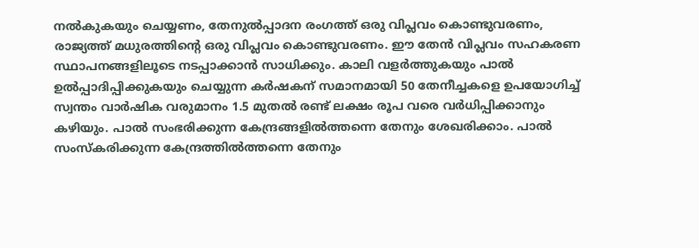നല്‍കുകയും ചെയ്യണം, തേനുല്‍പ്പാദന രംഗത്ത് ഒരു വിപ്ലവം കൊണ്ടുവരണം, രാജ്യത്ത് മധുരത്തിന്റെ ഒരു വിപ്ലവം കൊണ്ടുവരണം. ഈ തേന്‍ വിപ്ലവം സഹകരണ സ്ഥാപനങ്ങളിലൂടെ നടപ്പാക്കാന്‍ സാധിക്കും. കാലി വളര്‍ത്തുകയും പാല്‍ ഉല്‍പ്പാദിപ്പിക്കുകയും ചെയ്യുന്ന കര്‍ഷകന് സമാനമായി 50 തേനീച്ചകളെ ഉപയോഗിച്ച് സ്വന്തം വാര്‍ഷിക വരുമാനം 1.5 മുതല്‍ രണ്ട് ലക്ഷം രൂപ വരെ വര്‍ധിപ്പിക്കാനും കഴിയും. പാല്‍ സംഭരിക്കുന്ന കേന്ദ്രങ്ങളില്‍ത്തന്നെ തേനും ശേഖരിക്കാം. പാല്‍ സംസ്‌കരിക്കുന്ന കേന്ദ്രത്തില്‍ത്തന്നെ തേനും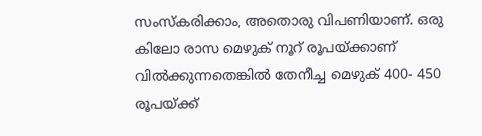സംസ്‌കരിക്കാം, അതൊരു വിപണിയാണ്. ഒരു കിലോ രാസ മെഴുക് നൂറ് രൂപയ്ക്കാണ് വില്‍ക്കുന്നതെങ്കില്‍ തേനീച്ച മെഴുക് 400- 450 രൂപയ്ക്ക്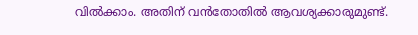വില്‍ക്കാം. അതിന് വന്‍തോതില്‍ ആവശ്യക്കാരുമുണ്ട്.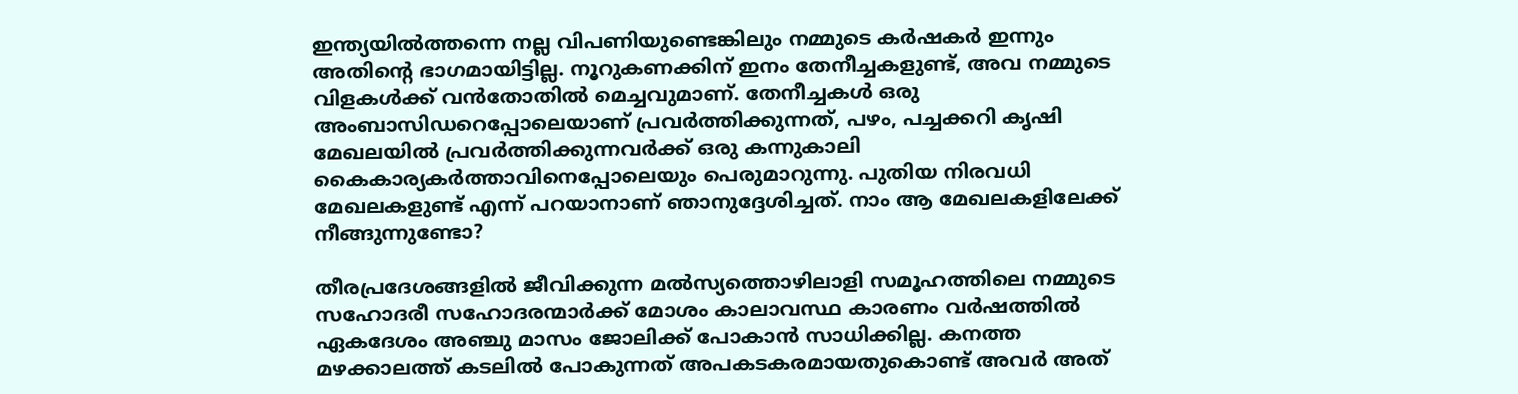ഇന്ത്യയില്‍ത്തന്നെ നല്ല വിപണിയുണ്ടെങ്കിലും നമ്മുടെ കര്‍ഷകര്‍ ഇന്നും അതിന്റെ ഭാഗമായിട്ടില്ല. നൂറുകണക്കിന് ഇനം തേനീച്ചകളുണ്ട്, അവ നമ്മുടെ വിളകള്‍ക്ക് വന്‍തോതില്‍ മെച്ചവുമാണ്. തേനീച്ചകള്‍ ഒരു അംബാസിഡറെപ്പോലെയാണ് പ്രവര്‍ത്തിക്കുന്നത്, പഴം, പച്ചക്കറി കൃഷി മേഖലയില്‍ പ്രവര്‍ത്തിക്കുന്നവര്‍ക്ക് ഒരു കന്നുകാലി കൈകാര്യകര്‍ത്താവിനെപ്പോലെയും പെരുമാറുന്നു. പുതിയ നിരവധി മേഖലകളുണ്ട് എന്ന് പറയാനാണ് ഞാനുദ്ദേശിച്ചത്. നാം ആ മേഖലകളിലേക്ക് നീങ്ങുന്നുണ്ടോ?

തീരപ്രദേശങ്ങളില്‍ ജീവിക്കുന്ന മല്‍സ്യത്തൊഴിലാളി സമൂഹത്തിലെ നമ്മുടെ സഹോദരീ സഹോദരന്മാര്‍ക്ക് മോശം കാലാവസ്ഥ കാരണം വര്‍ഷത്തില്‍ ഏകദേശം അഞ്ചു മാസം ജോലിക്ക് പോകാന്‍ സാധിക്കില്ല. കനത്ത മഴക്കാലത്ത് കടലില്‍ പോകുന്നത് അപകടകരമായതുകൊണ്ട് അവര്‍ അത്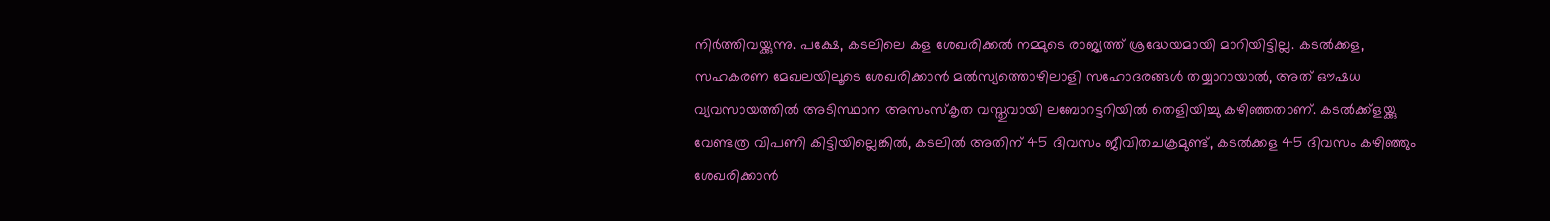നിര്‍ത്തിവയ്ക്കുന്നു. പക്ഷേ, കടലിലെ കള ശേഖരിക്കല്‍ നമ്മുടെ രാജ്യത്ത് ശ്രദ്ധേയമായി മാറിയിട്ടില്ല. കടല്‍ക്കള, സഹകരണ മേഖലയിലൂടെ ശേഖരിക്കാന്‍ മല്‍സ്യത്തൊഴിലാളി സഹോദരങ്ങള്‍ തയ്യാറായാല്‍, അത് ഔഷധ വ്യവസായത്തില്‍ അടിസ്ഥാന അസംസ്‌കൃത വസ്തുവായി ലബോറട്ടറിയില്‍ തെളിയിച്ചു കഴിഞ്ഞതാണ്. കടല്‍ക്ക്‌ളയ്ക്കു വേണ്ടത്ര വിപണി കിട്ടിയില്ലെങ്കില്‍, കടലില്‍ അതിന് 45 ദിവസം ജീവിതചക്രമുണ്ട്, കടല്‍ക്കള 45 ദിവസം കഴിഞ്ഞും ശേഖരിക്കാന്‍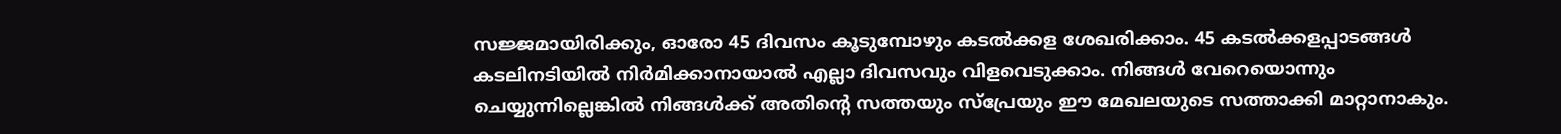സജ്ജമായിരിക്കും, ഓരോ 45 ദിവസം കൂടുമ്പോഴും കടല്‍ക്കള ശേഖരിക്കാം. 45 കടല്‍ക്കളപ്പാടങ്ങള്‍ കടലിനടിയില്‍ നിര്‍മിക്കാനായാല്‍ എല്ലാ ദിവസവും വിളവെടുക്കാം. നിങ്ങള്‍ വേറെയൊന്നും ചെയ്യുന്നില്ലെങ്കില്‍ നിങ്ങള്‍ക്ക് അതിന്റെ സത്തയും സ്‌പ്രേയും ഈ മേഖലയുടെ സത്താക്കി മാറ്റാനാകും.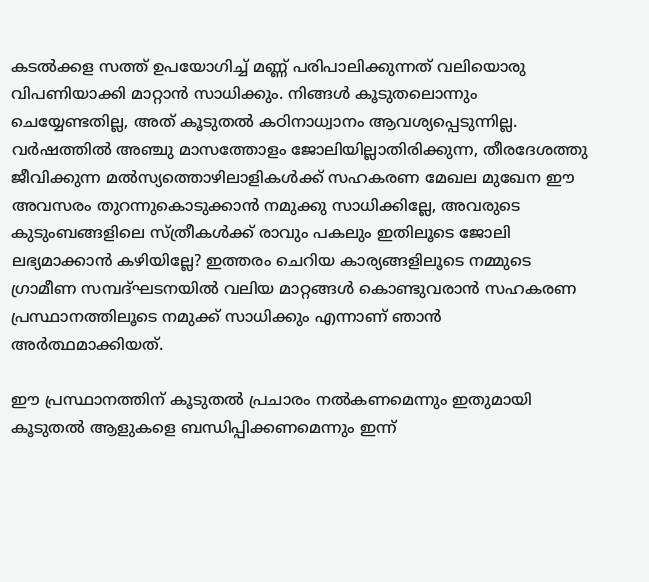കടല്‍ക്കള സത്ത് ഉപയോഗിച്ച് മണ്ണ് പരിപാലിക്കുന്നത് വലിയൊരു വിപണിയാക്കി മാറ്റാന്‍ സാധിക്കും. നിങ്ങള്‍ കൂടുതലൊന്നും ചെയ്യേണ്ടതില്ല, അത് കൂടുതല്‍ കഠിനാധ്വാനം ആവശ്യപ്പെടുന്നില്ല. വര്‍ഷത്തില്‍ അഞ്ചു മാസത്തോളം ജോലിയില്ലാതിരിക്കുന്ന, തീരദേശത്തു ജീവിക്കുന്ന മല്‍സ്യത്തൊഴിലാളികള്‍ക്ക് സഹകരണ മേഖല മുഖേന ഈ അവസരം തുറന്നുകൊടുക്കാന്‍ നമുക്കു സാധിക്കില്ലേ, അവരുടെ കുടുംബങ്ങളിലെ സ്ത്രീകള്‍ക്ക് രാവും പകലും ഇതിലൂടെ ജോലി ലഭ്യമാക്കാന്‍ കഴിയില്ലേ? ഇത്തരം ചെറിയ കാര്യങ്ങളിലൂടെ നമ്മുടെ ഗ്രാമീണ സമ്പദ്ഘടനയില്‍ വലിയ മാറ്റങ്ങള്‍ കൊണ്ടുവരാന്‍ സഹകരണ പ്രസ്ഥാനത്തിലൂടെ നമുക്ക് സാധിക്കും എന്നാണ് ഞാന്‍ അര്‍ത്ഥമാക്കിയത്.

ഈ പ്രസ്ഥാനത്തിന് കൂടുതല്‍ പ്രചാരം നല്‍കണമെന്നും ഇതുമായി കൂടുതല്‍ ആളുകളെ ബന്ധിപ്പിക്കണമെന്നും ഇന്ന്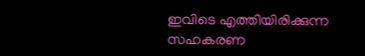ഇവിടെ എത്തിയിരിക്കുന്ന സഹകരണ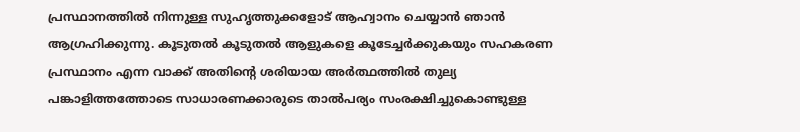പ്രസ്ഥാനത്തില്‍ നിന്നുള്ള സുഹൃത്തുക്കളോട് ആഹ്വാനം ചെയ്യാന്‍ ഞാന്‍ ആഗ്രഹിക്കുന്നു. കൂടുതല്‍ കൂടുതല്‍ ആളുകളെ കൂടേച്ചര്‍ക്കുകയും സഹകരണ പ്രസ്ഥാനം എന്ന വാക്ക് അതിന്റെ ശരിയായ അര്‍ത്ഥത്തില്‍ തുല്യ പങ്കാളിത്തത്തോടെ സാധാരണക്കാരുടെ താല്‍പര്യം സംരക്ഷിച്ചുകൊണ്ടുള്ള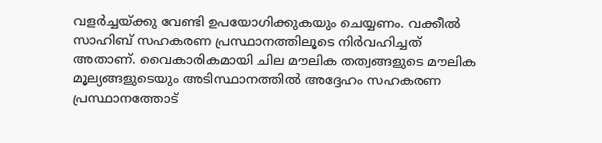വളര്‍ച്ചയ്ക്കു വേണ്ടി ഉപയോഗിക്കുകയും ചെയ്യണം. വക്കീല്‍ സാഹിബ് സഹകരണ പ്രസ്ഥാനത്തിലൂടെ നിര്‍വഹിച്ചത് അതാണ്. വൈകാരികമായി ചില മൗലിക തത്വങ്ങളുടെ മൗലിക മൂല്യങ്ങളുടെയും അടിസ്ഥാനത്തില്‍ അദ്ദേഹം സഹകരണ പ്രസ്ഥാനത്തോട്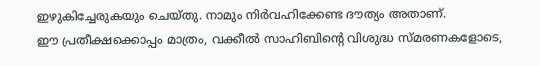ഇഴുകിച്ചേരുകയും ചെയ്തു. നാമും നിര്‍വഹിക്കേണ്ട ദൗത്യം അതാണ്.
ഈ പ്രതീക്ഷക്കൊപ്പം മാത്രം, വക്കീല്‍ സാഹിബിന്റെ വിശുദ്ധ സ്മരണകളോടെ,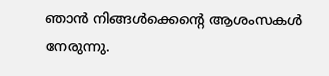ഞാന്‍ നിങ്ങള്‍ക്കെന്റെ ആശംസകള്‍ നേരുന്നു.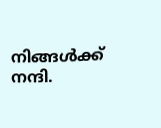നിങ്ങള്‍ക്ക് നന്ദി.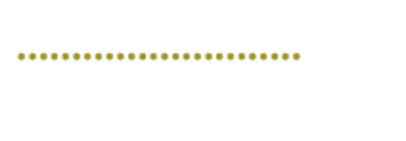……………………..